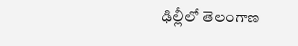ఢిల్లీలో తెలంగాణ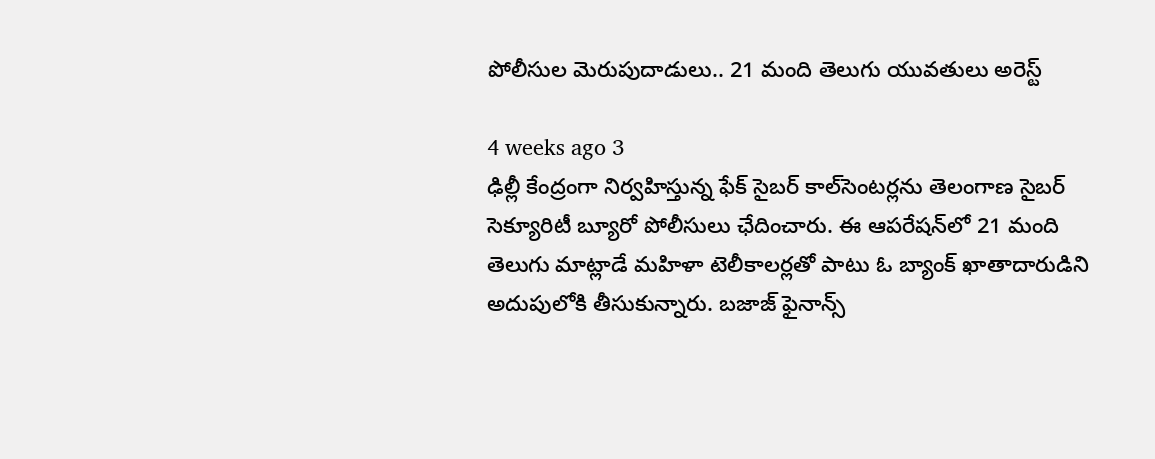పోలీసుల మెరుపుదాడులు.. 21 మంది తెలుగు యువతులు అరెస్ట్‌

4 weeks ago 3
ఢిల్లీ కేంద్రంగా నిర్వహిస్తున్న ఫేక్‌ సైబర్‌ కాల్‌సెంటర్లను తెలంగాణ సైబర్‌ సెక్యూరిటీ బ్యూరో పోలీసులు ఛేదించారు. ఈ ఆపరేషన్‌లో 21 మంది తెలుగు మాట్లాడే మహిళా టెలీకాలర్లతో పాటు ఓ బ్యాంక్‌ ఖాతాదారుడిని అదుపులోకి తీసుకున్నారు. బజాజ్‌ ఫైనాన్స్‌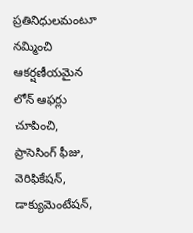ప్రతినిధులమంటూ నమ్మించి ఆకర్షణీయమైన లోన్‌ ఆఫర్లు చూపించి, ప్రాసెసింగ్‌ ఫీజు, వెరిఫికేషన్‌, డాక్యుమెంటేషన్‌,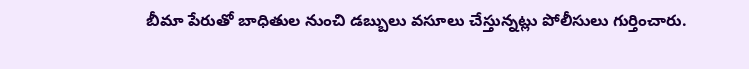బీమా పేరుతో బాధితుల నుంచి డబ్బులు వసూలు చేస్తున్నట్లు పోలీసులు గుర్తించారు.